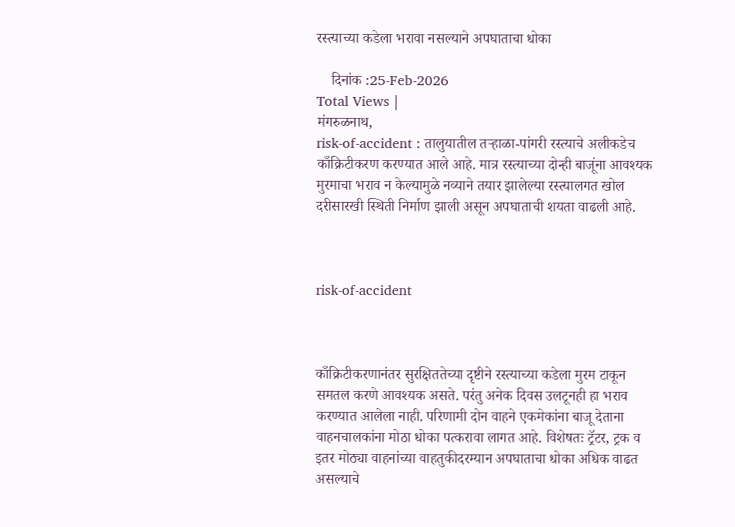रस्त्याच्या कडेला भरावा नसल्याने अपघाताचा धोका

    दिनांक :25-Feb-2026
Total Views |
मंगरुळनाथ,
risk-of-accident : तालुयातील तर्‍हाळा-पांगरी रस्त्याचे अलीकडेच काँक्रिटीकरण करण्यात आले आहे. मात्र रस्त्याच्या दोन्ही बाजूंना आवश्यक मुरमाचा भराव न केल्यामुळे नव्याने तयार झालेल्या रस्त्यालगत खोल दरीसारखी स्थिती निर्माण झाली असून अपघाताची शयता वाढली आहे.



risk-of-accident



काँक्रिटीकरणानंतर सुरक्षिततेच्या दृष्टीने रस्त्याच्या कडेला मुरम टाकून समतल करणे आवश्यक असते. परंतु अनेक दिवस उलटूनही हा भराव करण्यात आलेला नाही. परिणामी दोन वाहने एकमेकांना बाजू देताना वाहनचालकांना मोठा धोका पत्करावा लागत आहे. विशेषतः ट्रॅटर, ट्रक व इतर मोठ्या वाहनांच्या वाहतुकीदरम्यान अपघाताचा धोका अधिक वाढत असल्याचे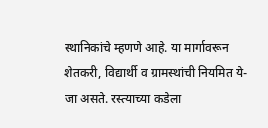स्थानिकांचे म्हणणे आहे. या मार्गावरून शेतकरी, विद्यार्थी व ग्रामस्थांची नियमित ये-जा असते. रस्त्याच्या कडेला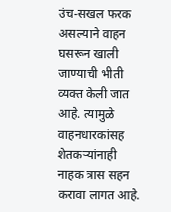उंच-सखल फरक असल्याने वाहन घसरून खाली जाण्याची भीती व्यक्त केली जात आहे. त्यामुळे वाहनधारकांसह शेतकर्‍यांनाही नाहक त्रास सहन करावा लागत आहे.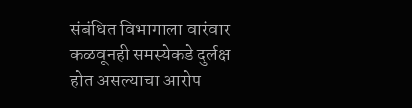संबंधित विभागाला वारंवार कळवूनही समस्येकडे दुर्लक्ष होत असल्याचा आरोप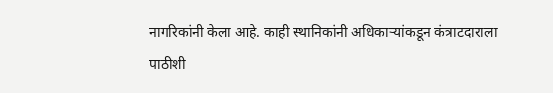नागरिकांनी केला आहे. काही स्थानिकांनी अधिकार्‍यांकडून कंत्राटदाराला पाठीशी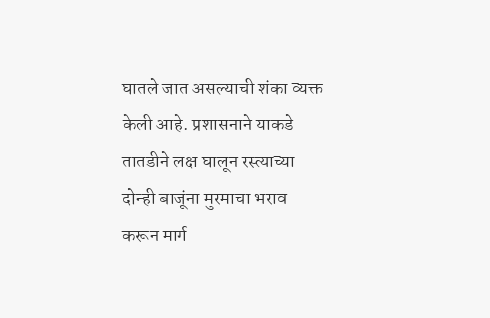घातले जात असल्याची शंका व्यक्त केली आहे. प्रशासनाने याकडे तातडीने लक्ष घालून रस्त्याच्या दोन्ही बाजूंना मुरमाचा भराव करून मार्ग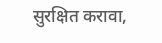सुरक्षित करावा,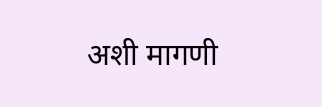अशी मागणी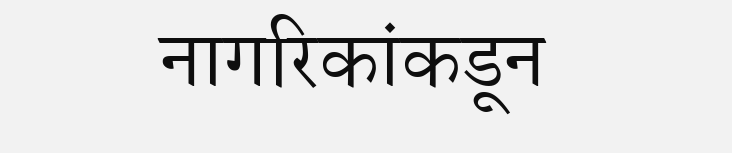नागरिकांकडून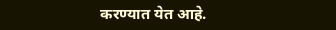करण्यात येत आहे.